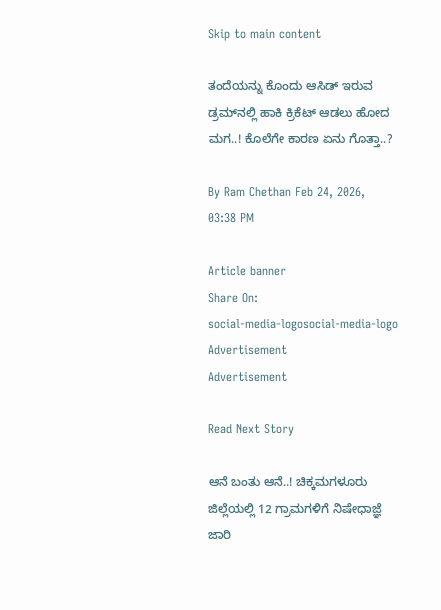Skip to main content

ತಂದೆಯನ್ನು ಕೊಂದು ಆಸಿಡ್ ಇರುವ ಡ್ರಮ್‌ನಲ್ಲಿ ಹಾಕಿ ಕ್ರಿಕೆಟ್ ಆಡಲು ಹೋದ ಮಗ..! ಕೊಲೆಗೇ ಕಾರಣ ಏನು ಗೊತ್ತಾ..?

By Ram Chethan Feb 24, 2026, 03:38 PM

Article banner
Share On:
social-media-logosocial-media-logo
Advertisement
Advertisement

Read Next Story

ಆನೆ ಬಂತು ಆನೆ..! ಚಿಕ್ಕಮಗಳೂರು ಜಿಲ್ಲೆಯಲ್ಲಿ 12 ಗ್ರಾಮಗಳಿಗೆ ನಿಷೇಧಾಜ್ಞೆ ಜಾರಿ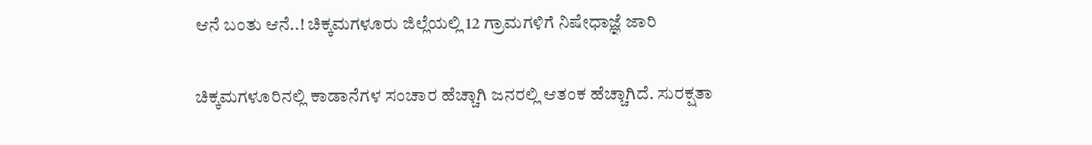ಆನೆ ಬಂತು ಆನೆ..! ಚಿಕ್ಕಮಗಳೂರು ಜಿಲ್ಲೆಯಲ್ಲಿ 12 ಗ್ರಾಮಗಳಿಗೆ ನಿಷೇಧಾಜ್ಞೆ ಜಾರಿ

ಚಿಕ್ಕಮಗಳೂರಿನಲ್ಲಿ ಕಾಡಾನೆಗಳ ಸಂಚಾರ ಹೆಚ್ಚಾಗಿ ಜನರಲ್ಲಿ ಆತಂಕ ಹೆಚ್ಚಾಗಿದೆ. ಸುರಕ್ಷತಾ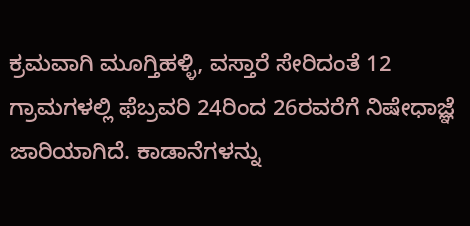ಕ್ರಮವಾಗಿ ಮೂಗ್ತಿಹಳ್ಳಿ, ವಸ್ತಾರೆ ಸೇರಿದಂತೆ 12 ಗ್ರಾಮಗಳಲ್ಲಿ ಫೆಬ್ರವರಿ 24ರಿಂದ 26ರವರೆಗೆ ನಿಷೇಧಾಜ್ಞೆ ಜಾರಿಯಾಗಿದೆ. ಕಾಡಾನೆಗಳನ್ನು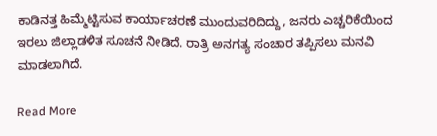ಕಾಡಿನತ್ತ ಹಿಮ್ಮೆಟ್ಟಿಸುವ ಕಾರ್ಯಾಚರಣೆ ಮುಂದುವರಿದಿದ್ದು, ಜನರು ಎಚ್ಚರಿಕೆಯಿಂದ ಇರಲು ಜಿಲ್ಲಾಡಳಿತ ಸೂಚನೆ ನೀಡಿದೆ. ರಾತ್ರಿ ಅನಗತ್ಯ ಸಂಚಾರ ತಪ್ಪಿಸಲು ಮನವಿ ಮಾಡಲಾಗಿದೆ.

Read More